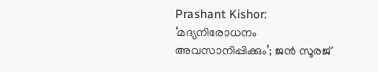Prashant Kishor: ‘മദ്യനിരോധനം അവസാനിപ്പിക്കും’; ജൻ സൂരജ്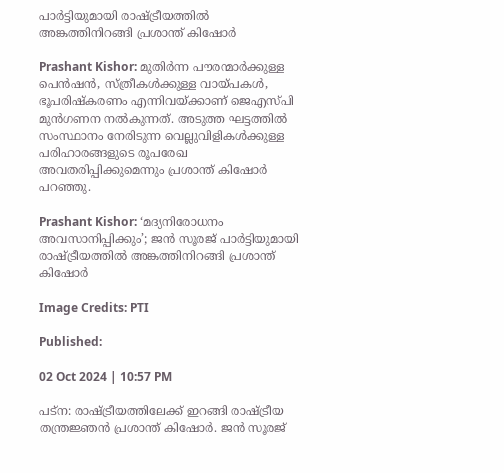പാർട്ടിയുമായി രാഷ്ട്രീയത്തിൽ അങ്കത്തിനിറങ്ങി പ്രശാന്ത് കിഷോർ

Prashant Kishor: മുതിർന്ന പൗരന്മാർക്കുള്ള പെൻഷൻ, സ്ത്രീകൾക്കുള്ള വായ്പകൾ, ഭൂപരിഷ്കരണം എന്നിവയ്ക്കാണ് ജെഎസ്പി മുൻഗണന നൽകുന്നത്. അടുത്ത ഘട്ടത്തിൽ സംസ്ഥാനം നേരിടുന്ന വെല്ലുവിളികൾക്കുള്ള പരിഹാരങ്ങളുടെ രൂപരേഖ അവതരിപ്പിക്കുമെന്നും പ്രശാന്ത് കിഷോർ പറഞ്ഞു.

Prashant Kishor: ‘മദ്യനിരോധനം അവസാനിപ്പിക്കും’; ജൻ സൂരജ് പാർട്ടിയുമായി രാഷ്ട്രീയത്തിൽ അങ്കത്തിനിറങ്ങി പ്രശാന്ത് കിഷോർ

Image Credits: PTI

Published:

02 Oct 2024 | 10:57 PM

പട്ന: രാഷ്ട്രീയത്തിലേക്ക് ഇറങ്ങി രാഷ്ട്രീയ തന്ത്രജ്ഞൻ പ്രശാന്ത് കിഷോർ. ജൻ സൂരജ്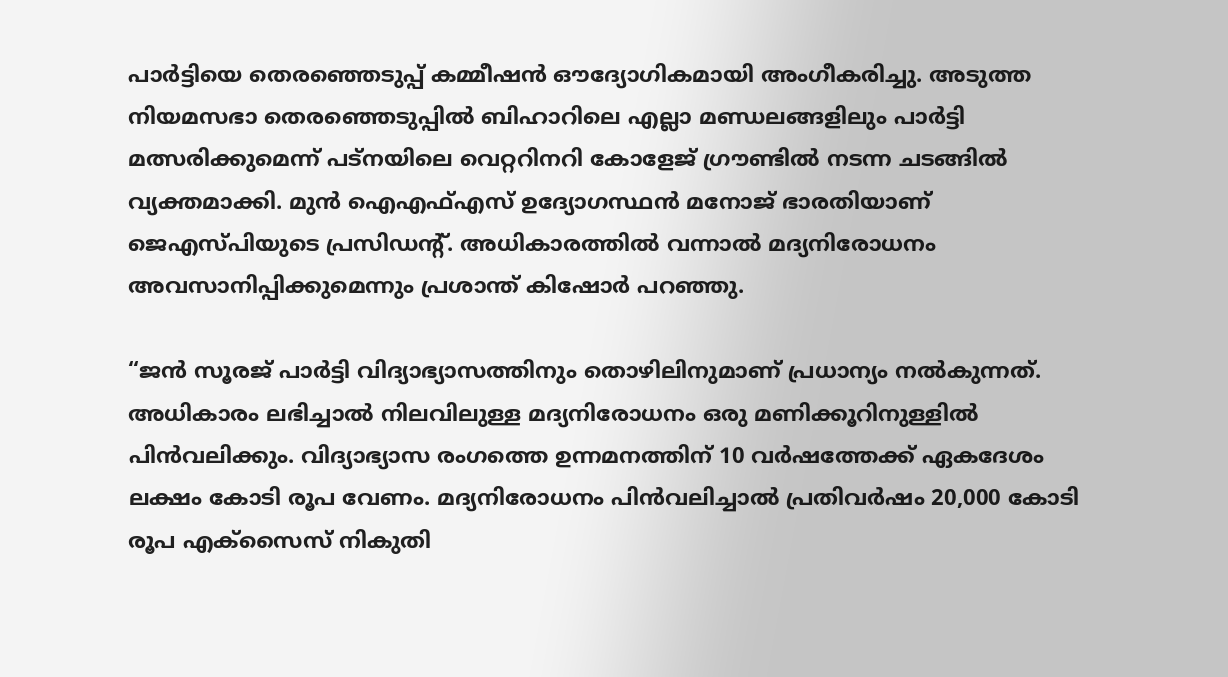പാർട്ടിയെ തെരഞ്ഞെടുപ്പ് കമ്മീഷൻ ഔദ്യോഗികമായി അംഗീകരിച്ചു. അടുത്ത നിയമസഭാ തെരഞ്ഞെടുപ്പിൽ ബിഹാറിലെ എല്ലാ മണ്ഡലങ്ങളിലും പാർട്ടി മത്സരിക്കുമെന്ന് പട്‌നയിലെ വെറ്ററിനറി കോളേജ് ഗ്രൗണ്ടിൽ നടന്ന ചടങ്ങിൽ വ്യക്തമാക്കി. മുൻ ഐഎഫ്എസ് ഉദ്യോഗസ്ഥൻ മനോജ് ഭാരതിയാണ് ജെഎസ്പിയുടെ പ്രസിഡന്റ്. അധികാരത്തിൽ വന്നാൽ മദ്യനിരോധനം അവസാനിപ്പിക്കുമെന്നും പ്രശാന്ത് കിഷോർ പറഞ്ഞു.

“ജൻ സൂരജ് പാർട്ടി വിദ്യാഭ്യാസത്തിനും തൊഴിലിനുമാണ് പ്രധാന്യം നൽകുന്നത്. അധികാരം ലഭിച്ചാൽ നിലവിലുള്ള മദ്യനിരോധനം ഒരു മണിക്കൂറിനുള്ളിൽ പിൻവലിക്കും. വിദ്യാഭ്യാസ രംഗത്തെ ഉന്നമനത്തിന് 10 വർഷത്തേക്ക് ഏകദേശം ലക്ഷം കോടി രൂപ വേണം. മദ്യനിരോധനം പിൻവലിച്ചാൽ പ്രതിവർഷം 20,000 കോടി രൂപ എക്സൈസ് നികുതി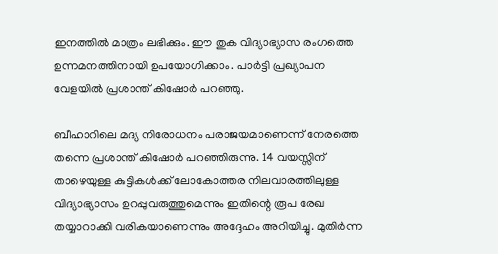ഇനത്തിൽ മാത്രം ലഭിക്കും. ഈ തുക വിദ്യാഭ്യാസ രംഗത്തെ ഉന്നമനത്തിനായി ഉപയോഗിക്കാം. പാർട്ടി പ്രഖ്യാപന വേളയിൽ പ്രശാന്ത് കിഷോർ പറഞ്ഞു.

ബീഹാറിലെ മദ്യ നിരോധനം പരാജയമാണെന്ന് നേരത്തെ തന്നെ പ്രശാന്ത് കിഷോർ പറഞ്ഞിരുന്നു. 14 വയസ്സിന് താഴെയുള്ള കുട്ടികൾക്ക് ലോകോത്തര നിലവാരത്തിലുള്ള വിദ്യാഭ്യാസം ഉറപ്പുവരുത്തുമെന്നും ഇതിന്റെ രൂപ രേഖ തയ്യാറാക്കി വരികയാണെന്നും അദ്ദേഹം അറിയിച്ചു. മുതിർന്ന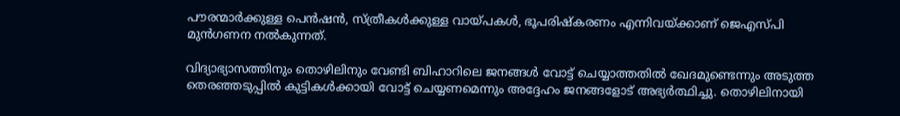പൗരന്മാർക്കുള്ള പെൻഷൻ, സ്ത്രീകൾക്കുള്ള വായ്പകൾ, ഭൂപരിഷ്കരണം എന്നിവയ്ക്കാണ് ജെഎസ്പി മുൻഗണന നൽകുന്നത്.

വിദ്യാഭ്യാസത്തിനും തൊഴിലിനും വേണ്ടി ബിഹാറിലെ ജനങ്ങൾ വോട്ട് ചെയ്യാത്തതിൽ ഖേദമുണ്ടെന്നും അടുത്ത തെരഞ്ഞടുപ്പിൽ കുട്ടികൾക്കായി വോട്ട് ചെയ്യണമെന്നും അദ്ദേഹം ജനങ്ങളോട് അഭ്യർത്ഥിച്ചു. തൊഴിലിനായി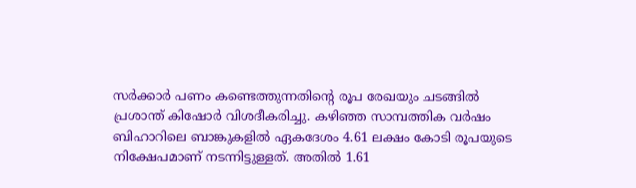സർക്കാർ പണം കണ്ടെത്തുന്നതിന്റെ രൂപ രേഖയും ചടങ്ങിൽ പ്രശാന്ത് കിഷോർ വിശദീകരിച്ചു. കഴിഞ്ഞ സാമ്പത്തിക വർഷം ബിഹാറിലെ ബാങ്കുകളിൽ ഏകദേശം 4.61 ലക്ഷം കോടി രൂപയുടെ നിക്ഷേപമാണ് നടന്നിട്ടുള്ളത്. അതിൽ 1.61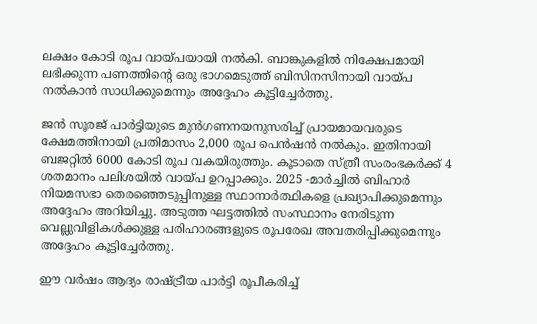ലക്ഷം കോടി രൂപ വായ്പയായി നൽകി. ബാങ്കുകളിൽ നിക്ഷേപമായി ലഭിക്കുന്ന പണത്തിന്റെ ഒരു ഭാഗമെടുത്ത് ബിസിനസിനായി വായ്പ നൽകാൻ സാധിക്കുമെന്നും അദ്ദേഹം കൂട്ടിച്ചേർത്തു.

ജൻ സൂരജ് പാർട്ടിയുടെ മുൻഗണനയനുസരിച്ച് പ്രായമായവരുടെ ക്ഷേമത്തിനായി പ്രതിമാസം 2,000 രൂപ പെൻഷൻ നൽകും. ഇതിനായി ബജറ്റിൽ 6000 കോടി രൂപ വകയിരുത്തും. കൂടാതെ സ്ത്രീ സംരംഭകർക്ക് 4 ശതമാനം പലിശയിൽ വായ്പ ഉറപ്പാക്കും. 2025 -മാർച്ചിൽ ബിഹാർ നിയമസഭാ തെരഞ്ഞെടുപ്പിനുള്ള സ്ഥാനാർത്ഥികളെ പ്രഖ്യാപിക്കുമെന്നും അദ്ദേഹം അറിയിച്ചു. അടുത്ത ഘട്ടത്തിൽ സംസ്ഥാനം നേരിടുന്ന വെല്ലുവിളികൾക്കുള്ള പരിഹാരങ്ങളുടെ രൂപരേഖ അവതരിപ്പിക്കുമെന്നും അദ്ദേഹം കൂട്ടിച്ചേർത്തു.

ഈ വർഷം ആദ്യം രാഷ്ട്രീയ പാർട്ടി രൂപീകരിച്ച്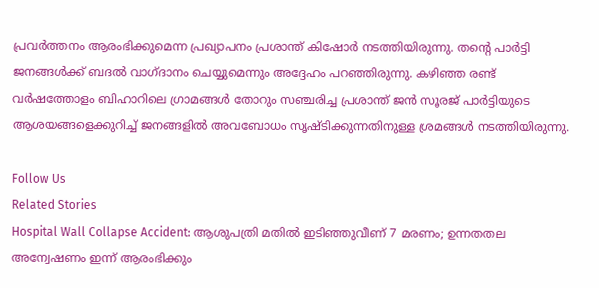പ്രവർത്തനം ആരംഭിക്കുമെന്ന പ്രഖ്യാപനം പ്രശാന്ത് കിഷോർ നടത്തിയിരുന്നു. തന്റെ പാർട്ടി ജനങ്ങൾക്ക് ബദൽ വാഗ്ദാനം ചെയ്യുമെന്നും അദ്ദേഹം പറഞ്ഞിരുന്നു. കഴിഞ്ഞ രണ്ട് വർഷത്തോളം ബിഹാറിലെ ‌ഗ്രാമങ്ങൾ തോറും സഞ്ചരിച്ച പ്രശാന്ത് ‌ജൻ സൂരജ് പാർട്ടിയുടെ ആശയങ്ങളെക്കുറിച്ച് ജനങ്ങളിൽ അവബോധം സൃഷ്ടിക്കുന്നതിനുള്ള ശ്രമങ്ങൾ നടത്തിയിരുന്നു.

Follow Us
Related Stories
Hospital Wall Collapse Accident: ആശുപത്രി മതിൽ ഇടിഞ്ഞുവീണ് 7 മരണം; ഉന്നതതല അന്വേഷണം ഇന്ന് ആരംഭിക്കും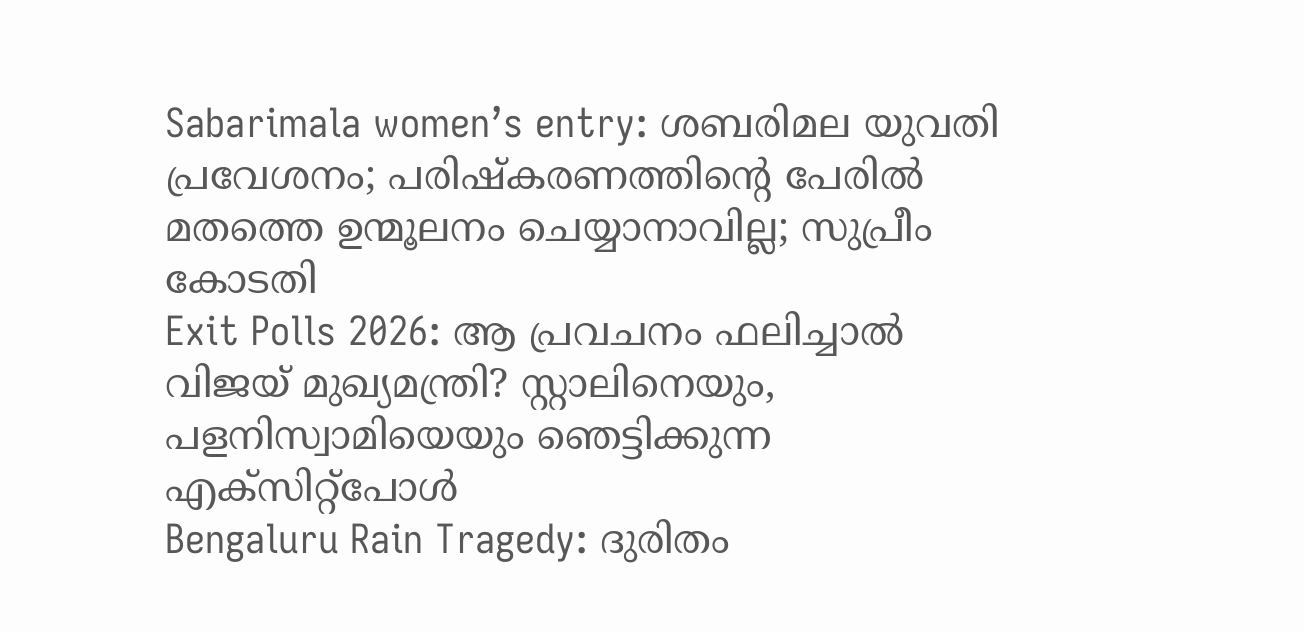Sabarimala women’s entry: ശബരിമല യുവതി പ്രവേശനം; പരിഷ്കരണത്തിന്റെ പേരിൽ മതത്തെ ഉന്മൂലനം ചെയ്യാനാവില്ല; സുപ്രീം കോടതി
Exit Polls 2026: ആ പ്രവചനം ഫലിച്ചാല്‍ വിജയ് മുഖ്യമന്ത്രി? സ്റ്റാലിനെയും, പളനിസ്വാമിയെയും ഞെട്ടിക്കുന്ന എക്‌സിറ്റ്‌പോള്‍
Bengaluru Rain Tragedy: ദുരിതം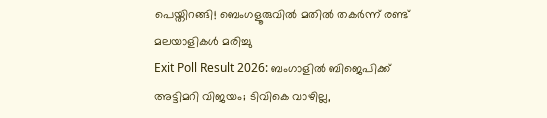പെയ്തിറങ്ങി! ബെംഗളൂരുവില്‍ മതില്‍ തകര്‍ന്ന് രണ്ട് മലയാളികള്‍ മരിച്ചു
Exit Poll Result 2026: ബംഗാളില്‍ ബിജെപിക്ക് അട്ടിമറി വിജയം; ടിവികെ വാഴില്ല,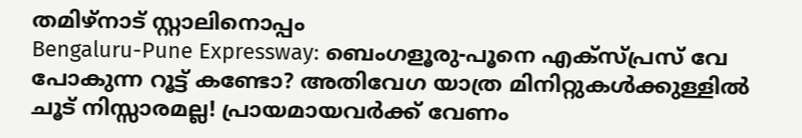തമിഴ്‌നാട് സ്റ്റാലിനൊപ്പം
Bengaluru-Pune Expressway: ബെംഗളൂരു-പൂനെ എക്‌സ്പ്രസ് വേ പോകുന്ന റൂട്ട് കണ്ടോ? അതിവേഗ യാത്ര മിനിറ്റുകള്‍ക്കുള്ളില്‍
ചൂട് നിസ്സാരമല്ല! പ്രായമായവർക്ക് വേണം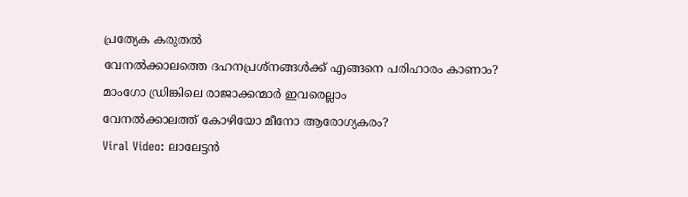പ്രത്യേക കരുതൽ
വേനൽക്കാലത്തെ ദഹനപ്രശ്നങ്ങൾക്ക് എങ്ങനെ പരിഹാരം കാണാം?
മാംഗോ ഡ്രിങ്കിലെ രാജാക്കന്മാർ ഇവരെല്ലാം
വേനൽക്കാലത്ത് കോഴിയോ മീനോ ആരോഗ്യകരം?
Viral Video: ലാലേട്ടൻ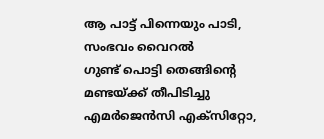ആ പാട്ട് പിന്നെയും പാടി, സംഭവം വൈറൽ
ഗുണ്ട് പൊട്ടി തെങ്ങിൻ്റെ മണ്ടയ്ക്ക് തീപിടിച്ചു
എമർജെൻസി എക്സിറ്റോ,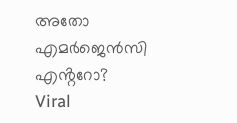അതോ എമർജെൻസി എൻ്ററോ?
Viral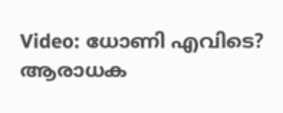Video: ധോണി എവിടെ? ആരാധക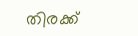തിരക്ക്